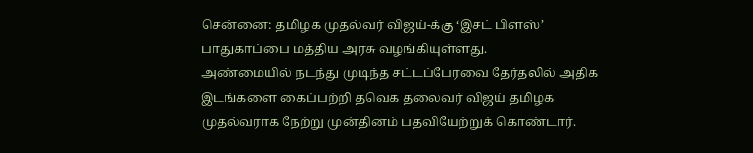சென்னை: தமிழக முதல்வர் விஜய்-க்கு ‘இசட் பிளஸ்’ பாதுகாப்பை மத்திய அரசு வழங்கியுள்ளது.
அண்மையில் நடந்து முடிந்த சட்டப்பேரவை தேர்தலில் அதிக இடங்களை கைப்பற்றி தவெக தலைவர் விஜய் தமிழக முதல்வராக நேற்று முன்தினம் பதவியேற்றுக் கொண்டார்.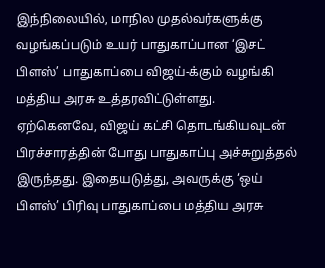இந்நிலையில், மாநில முதல்வர்களுக்கு வழங்கப்படும் உயர் பாதுகாப்பான ‘இசட் பிளஸ்’ பாதுகாப்பை விஜய்-க்கும் வழங்கி மத்திய அரசு உத்தரவிட்டுள்ளது.
ஏற்கெனவே, விஜய் கட்சி தொடங்கியவுடன் பிரச்சாரத்தின் போது பாதுகாப்பு அச்சுறுத்தல் இருந்தது. இதையடுத்து, அவருக்கு ‘ஒய் பிளஸ்’ பிரிவு பாதுகாப்பை மத்திய அரசு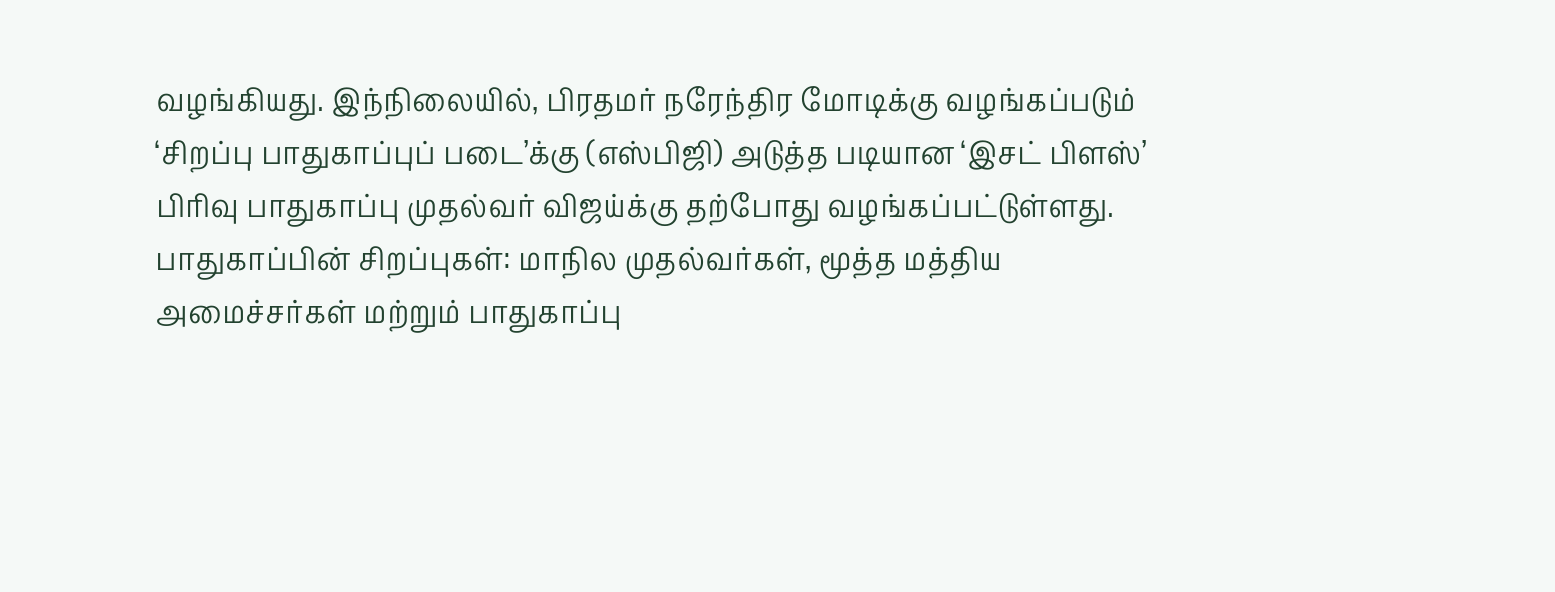வழங்கியது. இந்நிலையில், பிரதமர் நரேந்திர மோடிக்கு வழங்கப்படும் ‘சிறப்பு பாதுகாப்புப் படை’க்கு (எஸ்பிஜி) அடுத்த படியான ‘இசட் பிளஸ்’ பிரிவு பாதுகாப்பு முதல்வர் விஜய்க்கு தற்போது வழங்கப்பட்டுள்ளது.
பாதுகாப்பின் சிறப்புகள்: மாநில முதல்வர்கள், மூத்த மத்திய அமைச்சர்கள் மற்றும் பாதுகாப்பு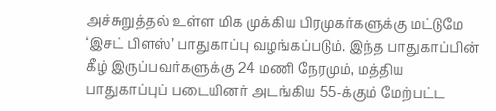அச்சுறுத்தல் உள்ள மிக முக்கிய பிரமுகர்களுக்கு மட்டுமே ‘இசட் பிளஸ்’ பாதுகாப்பு வழங்கப்படும். இந்த பாதுகாப்பின் கீழ் இருப்பவர்களுக்கு 24 மணி நேரமும், மத்திய பாதுகாப்புப் படையினர் அடங்கிய 55-க்கும் மேற்பட்ட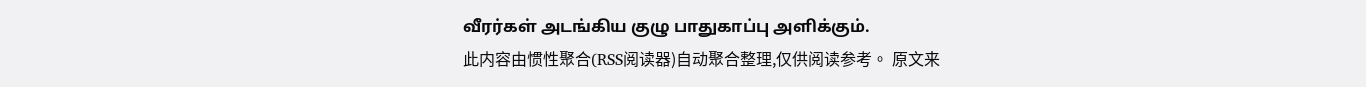வீரர்கள் அடங்கிய குழு பாதுகாப்பு அளிக்கும்.
此内容由惯性聚合(RSS阅读器)自动聚合整理,仅供阅读参考。 原文来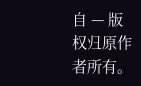自 — 版权归原作者所有。